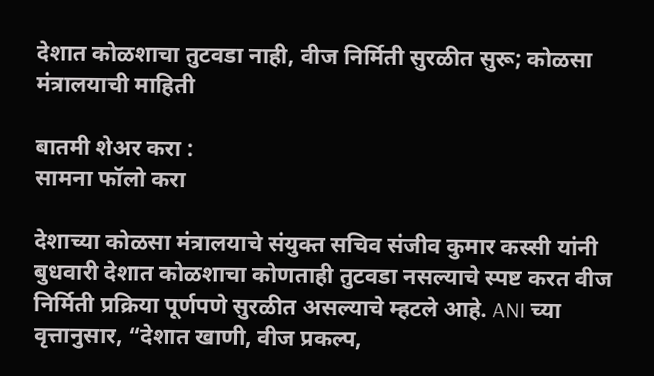देशात कोळशाचा तुटवडा नाही, वीज निर्मिती सुरळीत सुरू; कोळसा मंत्रालयाची माहिती

बातमी शेअर करा :
सामना फॉलो करा

देशाच्या कोळसा मंत्रालयाचे संयुक्त सचिव संजीव कुमार कस्सी यांनी बुधवारी देशात कोळशाचा कोणताही तुटवडा नसल्याचे स्पष्ट करत वीज निर्मिती प्रक्रिया पूर्णपणे सुरळीत असल्याचे म्हटले आहे. ANI च्या वृत्तानुसार, “देशात खाणी, वीज प्रकल्प,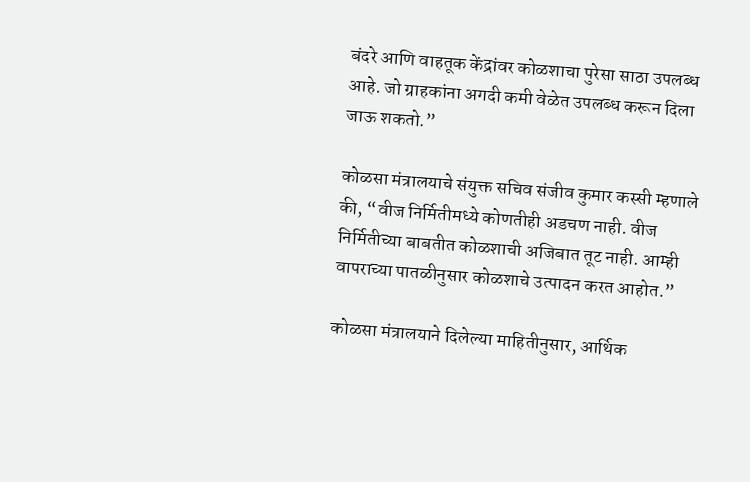बंदरे आणि वाहतूक केंद्रांवर कोळशाचा पुरेसा साठा उपलब्ध आहे. जो ग्राहकांना अगदी कमी वेळेत उपलब्ध करून दिला जाऊ शकतो.”

कोळसा मंत्रालयाचे संयुक्त सचिव संजीव कुमार कस्सी म्हणाले की, “वीज निर्मितीमध्ये कोणतीही अडचण नाही. वीज निर्मितीच्या बाबतीत कोळशाची अजिबात तूट नाही. आम्ही वापराच्या पातळीनुसार कोळशाचे उत्पादन करत आहोत.”

कोळसा मंत्रालयाने दिलेल्या माहितीनुसार, आर्थिक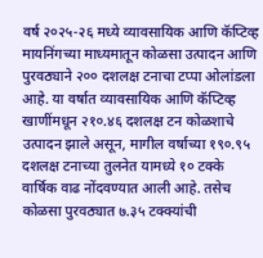वर्ष २०२५-२६ मध्ये व्यावसायिक आणि कॅप्टिव्ह मायनिंगच्या माध्यमातून कोळसा उत्पादन आणि पुरवठ्याने २०० दशलक्ष टनाचा टप्पा ओलांडला आहे. या वर्षात व्यावसायिक आणि कॅप्टिव्ह खाणींमधून २१०.४६ दशलक्ष टन कोळशाचे उत्पादन झाले असून, मागील वर्षाच्या १९०.९५ दशलक्ष टनाच्या तुलनेत यामध्ये १० टक्के वार्षिक वाढ नोंदवण्यात आली आहे. तसेच कोळसा पुरवठ्यात ७.३५ टक्क्यांची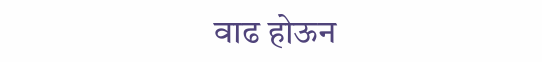वाढ होऊन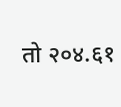तो २०४.६१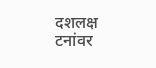दशलक्ष टनांवर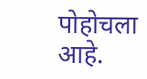पोहोचला आहे.